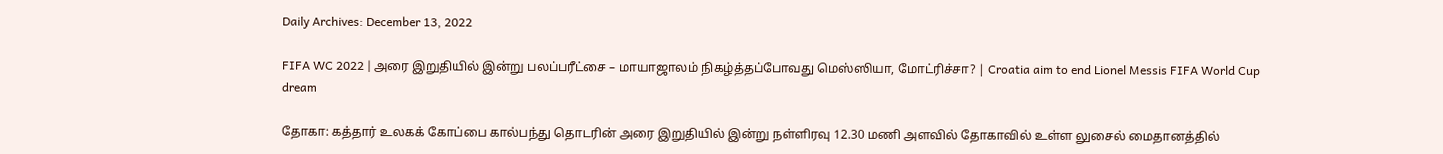Daily Archives: December 13, 2022

FIFA WC 2022 | அரை இறுதியில் இன்று பலப்பரீட்சை – மாயாஜாலம் நிகழ்த்தப்போவது மெஸ்ஸியா, மோட்ரிச்சா? | Croatia aim to end Lionel Messis FIFA World Cup dream

தோகா: கத்தார் உலகக் கோப்பை கால்பந்து தொடரின் அரை இறுதியில் இன்று நள்ளிரவு 12.30 மணி அளவில் தோகாவில் உள்ள லுசைல் மைதானத்தில்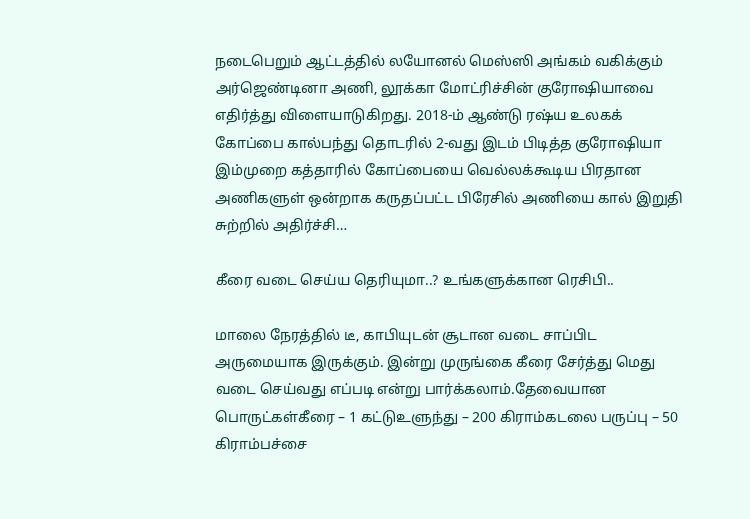நடைபெறும் ஆட்டத்தில் லயோனல் மெஸ்ஸி அங்கம் வகிக்கும் அர்ஜெண்டினா அணி, லூக்கா மோட்ரிச்சின் குரோஷியாவை எதிர்த்து விளையாடுகிறது. 2018-ம் ஆண்டு ரஷ்ய உலகக் கோப்பை கால்பந்து தொடரில் 2-வது இடம் பிடித்த குரோஷியா இம்முறை கத்தாரில் கோப்பையை வெல்லக்கூடிய பிரதான அணிகளுள் ஒன்றாக கருதப்பட்ட பிரேசில் அணியை கால் இறுதி சுற்றில் அதிர்ச்சி…

கீரை வடை செய்ய தெரியுமா..? உங்களுக்கான ரெசிபி..

மாலை நேரத்தில் டீ, காபியுடன் சூடான வடை சாப்பிட அருமையாக இருக்கும். இன்று முருங்கை கீரை சேர்த்து மெது வடை செய்வது எப்படி என்று பார்க்கலாம்.தேவையான பொருட்கள்கீரை – 1 கட்டுஉளுந்து – 200 கிராம்கடலை பருப்பு – 50 கிராம்பச்சை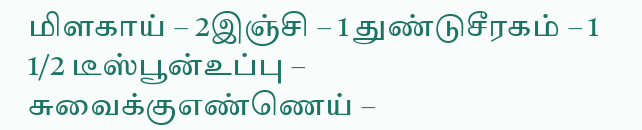மிளகாய் – 2இஞ்சி – 1 துண்டுசீரகம் – 1 1/2 டீஸ்பூன்உப்பு – சுவைக்குஎண்ணெய் –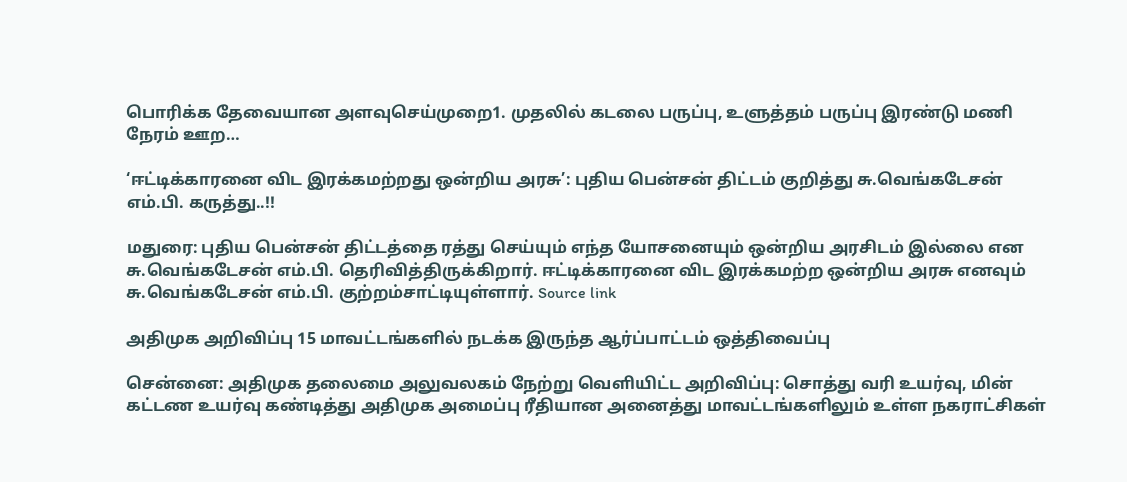பொரிக்க தேவையான அளவுசெய்முறை1. முதலில் கடலை பருப்பு, உளுத்தம் பருப்பு இரண்டு மணி நேரம் ஊற…

‘ஈட்டிக்காரனை விட இரக்கமற்றது ஒன்றிய அரசு’: புதிய பென்சன் திட்டம் குறித்து சு.வெங்கடேசன் எம்.பி. கருத்து..!!

மதுரை: புதிய பென்சன் திட்டத்தை ரத்து செய்யும் எந்த யோசனையும் ஒன்றிய அரசிடம் இல்லை என சு.வெங்கடேசன் எம்.பி. தெரிவித்திருக்கிறார். ஈட்டிக்காரனை விட இரக்கமற்ற ஒன்றிய அரசு எனவும் சு.வெங்கடேசன் எம்.பி. குற்றம்சாட்டியுள்ளார். Source link

அதிமுக அறிவிப்பு 15 மாவட்டங்களில் நடக்க இருந்த ஆர்ப்பாட்டம் ஒத்திவைப்பு

சென்னை: அதிமுக தலைமை அலுவலகம் நேற்று வெளியிட்ட அறிவிப்பு: சொத்து வரி உயர்வு, மின் கட்டண உயர்வு கண்டித்து அதிமுக அமைப்பு ரீதியான அனைத்து மாவட்டங்களிலும் உள்ள நகராட்சிகள்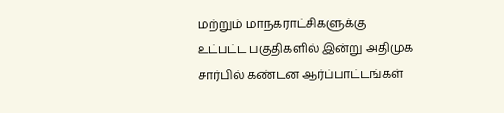மற்றும் மாநகராட்சிகளுக்கு உட்பட்ட பகுதிகளில் இன்று அதிமுக சார்பில் கண்டன ஆர்ப்பாட்டங்கள்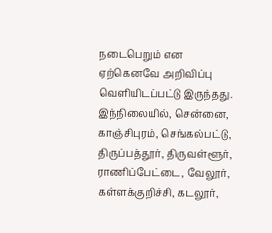நடைபெறும் என ஏற்கெனவே அறிவிப்பு வெளியிடப்பட்டு இருந்தது. இந்நிலையில், சென்னை, காஞ்சிபுரம், செங்கல்பட்டு, திருப்பத்தூர், திருவள்ளூர், ராணிப்பேட்டை, வேலூர், கள்ளக்குறிச்சி, கடலூர்,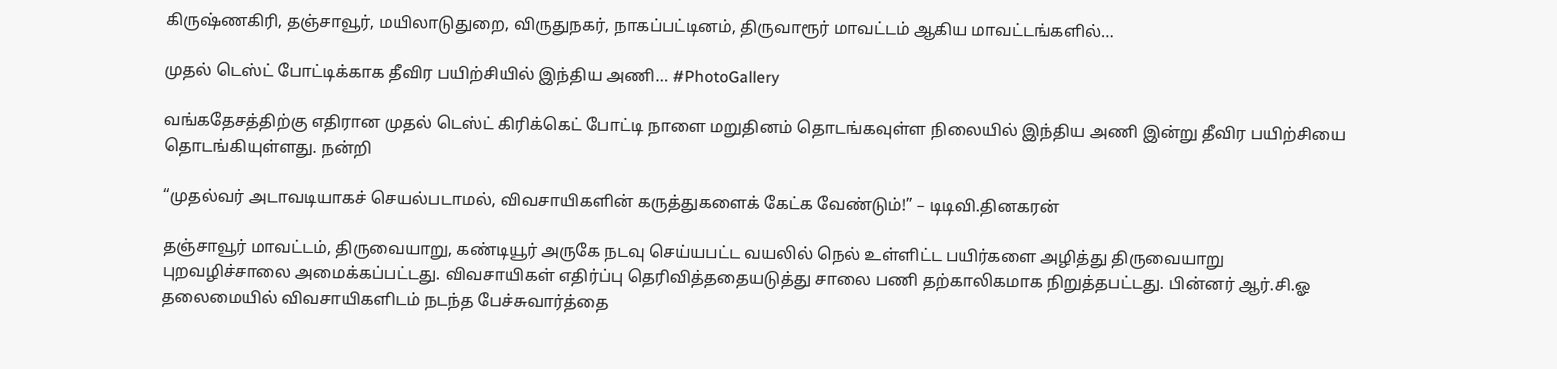கிருஷ்ணகிரி, தஞ்சாவூர், மயிலாடுதுறை, விருதுநகர், நாகப்பட்டினம், திருவாரூர் மாவட்டம் ஆகிய மாவட்டங்களில்…

முதல் டெஸ்ட் போட்டிக்காக தீவிர பயிற்சியில் இந்திய அணி… #PhotoGallery

வங்கதேசத்திற்கு எதிரான முதல் டெஸ்ட் கிரிக்கெட் போட்டி நாளை மறுதினம் தொடங்கவுள்ள நிலையில் இந்திய அணி இன்று தீவிர பயிற்சியை தொடங்கியுள்ளது. நன்றி

“முதல்வர் அடாவடியாகச் செயல்படாமல், விவசாயிகளின் கருத்துகளைக் கேட்க வேண்டும்!” – டிடிவி.தினகரன்

தஞ்சாவூர் மாவட்டம், திருவையாறு, கண்டியூர் அருகே நடவு செய்யபட்ட வயலில் நெல் உள்ளிட்ட பயிர்களை அழித்து திருவையாறு புறவழிச்சாலை அமைக்கப்பட்டது. விவசாயிகள் எதிர்ப்பு தெரிவித்ததையடுத்து சாலை பணி தற்காலிகமாக நிறுத்தபட்டது. பின்னர் ஆர்.சி.ஓ தலைமையில் விவசாயிகளிடம் நடந்த பேச்சுவார்த்தை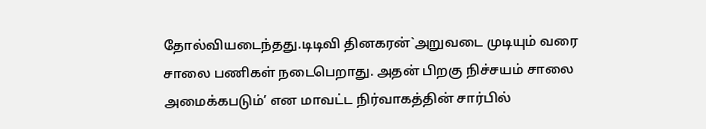தோல்வியடைந்தது.டிடிவி தினகரன்`அறுவடை முடியும் வரை சாலை பணிகள் நடைபெறாது. அதன் பிறகு நிச்சயம் சாலை அமைக்கபடும்’ என மாவட்ட நிர்வாகத்தின் சார்பில்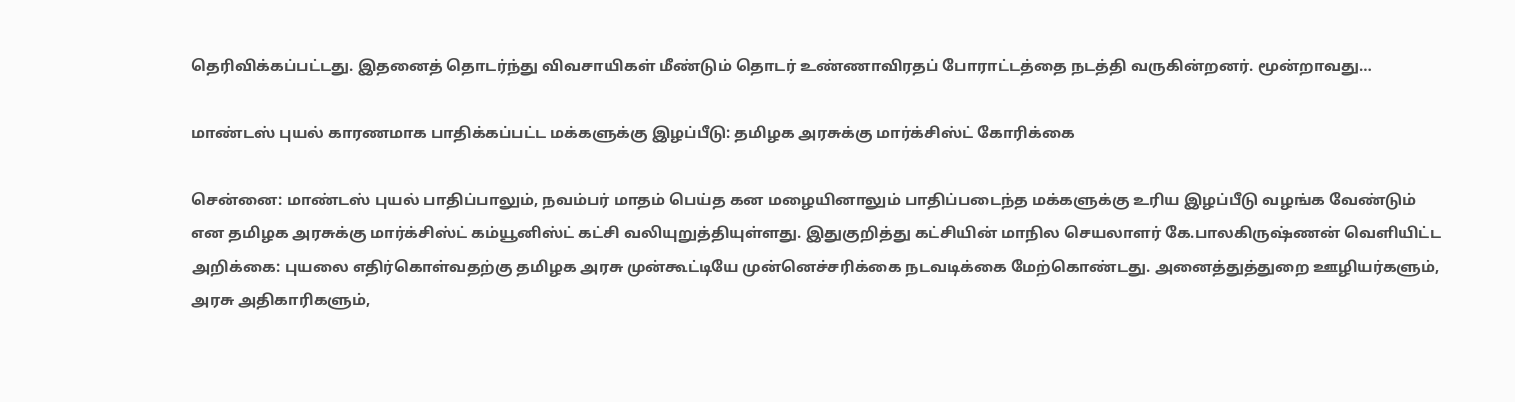தெரிவிக்கப்பட்டது. இதனைத் தொடர்ந்து விவசாயிகள் மீண்டும் தொடர் உண்ணாவிரதப் போராட்டத்தை நடத்தி வருகின்றனர். மூன்றாவது…

மாண்டஸ் புயல் காரணமாக பாதிக்கப்பட்ட மக்களுக்கு இழப்பீடு: தமிழக அரசுக்கு மார்க்சிஸ்ட் கோரிக்கை

சென்னை: மாண்டஸ் புயல் பாதிப்பாலும், நவம்பர் மாதம் பெய்த கன மழையினாலும் பாதிப்படைந்த மக்களுக்கு உரிய இழப்பீடு வழங்க வேண்டும் என தமிழக அரசுக்கு மார்க்சிஸ்ட் கம்யூனிஸ்ட் கட்சி வலியுறுத்தியுள்ளது. இதுகுறித்து கட்சியின் மாநில செயலாளர் கே.பாலகிருஷ்ணன் வெளியிட்ட அறிக்கை: புயலை எதிர்கொள்வதற்கு தமிழக அரசு முன்கூட்டியே முன்னெச்சரிக்கை நடவடிக்கை மேற்கொண்டது. அனைத்துத்துறை ஊழியர்களும், அரசு அதிகாரிகளும்,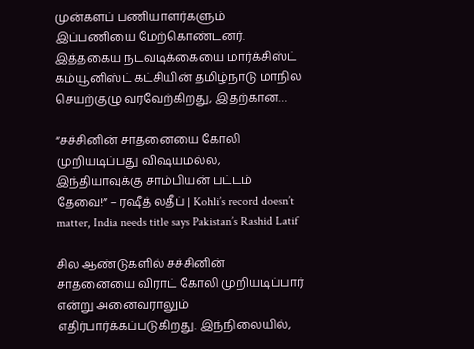முன்களப் பணியாளர்களும் இப்பணியை மேற்கொண்டனர். இத்தகைய நடவடிக்கையை மார்க்சிஸ்ட் கம்யூனிஸ்ட் கட்சியின் தமிழ்நாடு மாநில செயற்குழு வரவேற்கிறது, இதற்கான…

“சச்சினின் சாதனையை கோலி முறியடிப்பது விஷயமல்ல, இந்தியாவுக்கு சாம்பியன் பட்டம் தேவை!” – ரஷீத் லதீப் | Kohli’s record doesn’t matter, India needs title says Pakistan’s Rashid Latif

சில ஆண்டுகளில் சச்சினின் சாதனையை விராட் கோலி முறியடிப்பார் என்று அனைவராலும் எதிர்பார்க்கப்படுகிறது. இந்நிலையில்,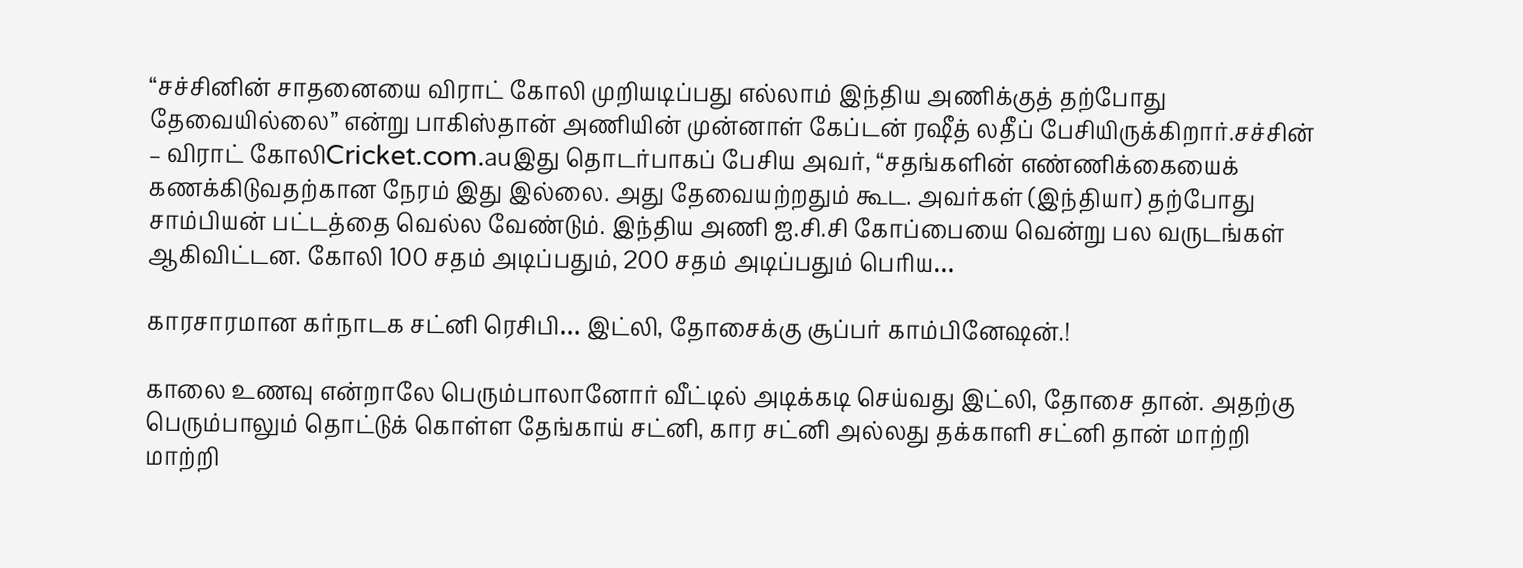“சச்சினின் சாதனையை விராட் கோலி முறியடிப்பது எல்லாம் இந்திய அணிக்குத் தற்போது தேவையில்லை” என்று பாகிஸ்தான் அணியின் முன்னாள் கேப்டன் ரஷீத் லதீப் பேசியிருக்கிறார்.சச்சின் – விராட் கோலிCricket.com.auஇது தொடர்பாகப் பேசிய அவர், “சதங்களின் எண்ணிக்கையைக் கணக்கிடுவதற்கான நேரம் இது இல்லை. அது தேவையற்றதும் கூட. அவர்கள் (இந்தியா) தற்போது சாம்பியன் பட்டத்தை வெல்ல வேண்டும். இந்திய அணி ஐ.சி.சி கோப்பையை வென்று பல வருடங்கள் ஆகிவிட்டன. கோலி 100 சதம் அடிப்பதும், 200 சதம் அடிப்பதும் பெரிய…

காரசாரமான கர்நாடக சட்னி ரெசிபி… இட்லி, தோசைக்கு சூப்பர் காம்பினேஷன்.!

காலை உணவு என்றாலே பெரும்பாலானோர் வீட்டில் அடிக்கடி செய்வது இட்லி, தோசை தான். அதற்கு பெரும்பாலும் தொட்டுக் கொள்ள தேங்காய் சட்னி, கார சட்னி அல்லது தக்காளி சட்னி தான் மாற்றி மாற்றி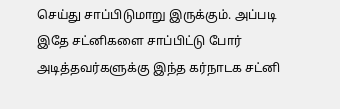செய்து சாப்பிடுமாறு இருக்கும். அப்படி இதே சட்னிகளை சாப்பிட்டு போர் அடித்தவர்களுக்கு இந்த கர்நாடக சட்னி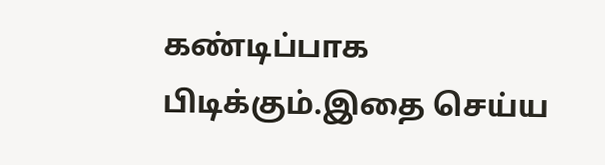கண்டிப்பாக பிடிக்கும்.இதை செய்ய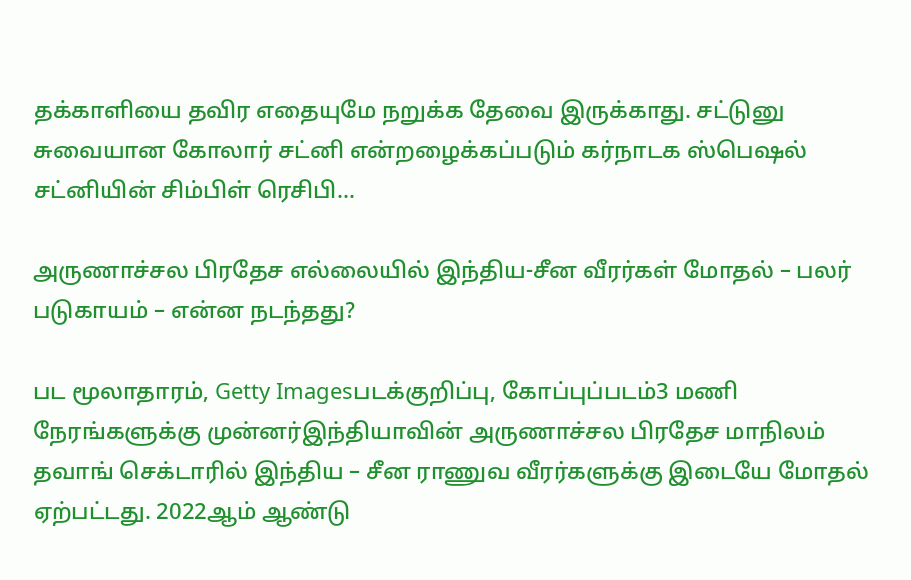தக்காளியை தவிர எதையுமே நறுக்க தேவை இருக்காது. சட்டுனு சுவையான கோலார் சட்னி என்றழைக்கப்படும் கர்நாடக ஸ்பெஷல் சட்னியின் சிம்பிள் ரெசிபி…

அருணாச்சல பிரதேச எல்லையில் இந்திய-சீன வீரர்கள் மோதல் – பலர் படுகாயம் – என்ன நடந்தது?

பட மூலாதாரம், Getty Imagesபடக்குறிப்பு, கோப்புப்படம்3 மணி நேரங்களுக்கு முன்னர்இந்தியாவின் அருணாச்சல பிரதேச மாநிலம் தவாங் செக்டாரில் இந்திய – சீன ராணுவ வீரர்களுக்கு இடையே மோதல் ஏற்பட்டது. 2022ஆம் ஆண்டு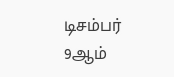டிசம்பர் 9ஆம்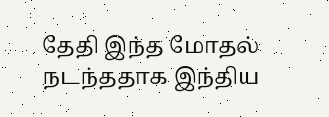தேதி இந்த மோதல் நடந்ததாக இந்திய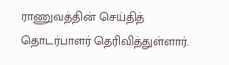ராணுவத்தின் செய்தித் தொடர்பாளர் தெரிவித்துள்ளார்.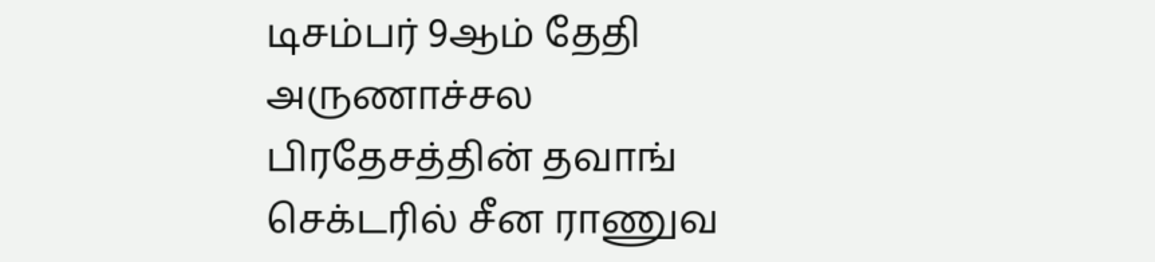டிசம்பர் 9ஆம் தேதி அருணாச்சல பிரதேசத்தின் தவாங் செக்டரில் சீன ராணுவ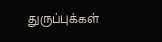துருப்புக்கள்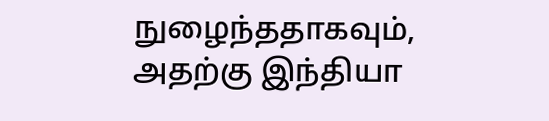நுழைந்ததாகவும், அதற்கு இந்தியா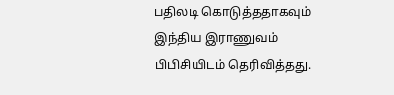பதிலடி கொடுத்ததாகவும் இந்திய இராணுவம் பிபிசியிடம் தெரிவித்தது.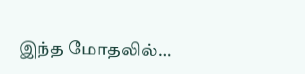இந்த மோதலில்…